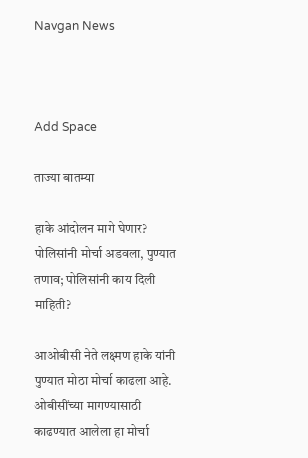Navgan News



Add Space

ताज्या बातम्या

हाके आंदोलन मागे घेणार? पोलिसांनी मोर्चा अडवला, पुण्यात तणाव; पोलिसांनी काय दिली माहिती?

आओबीसी नेते लक्ष्मण हाके यांनी पुण्यात मोठा मोर्चा काढला आहे. ओबीसींच्या मागण्यासाठी काढण्यात आलेला हा मोर्चा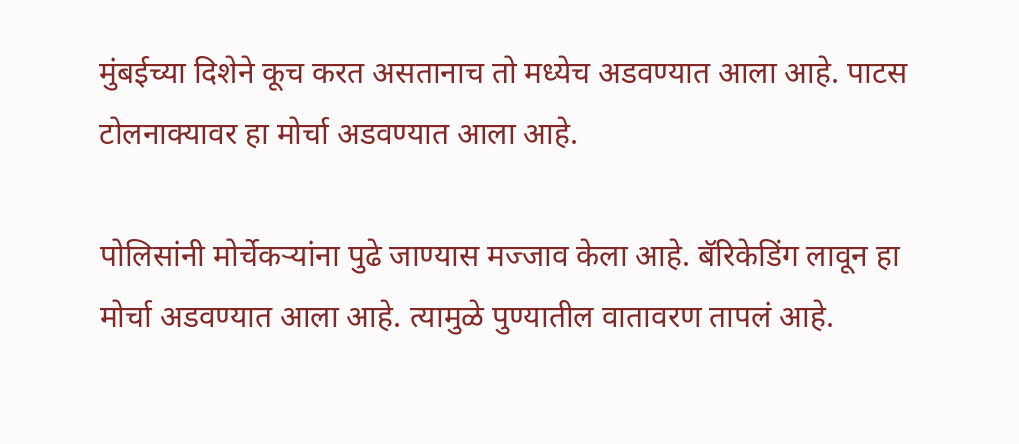मुंबईच्या दिशेने कूच करत असतानाच तो मध्येच अडवण्यात आला आहे. पाटस टोलनाक्यावर हा मोर्चा अडवण्यात आला आहे.

पोलिसांनी मोर्चेकऱ्यांना पुढे जाण्यास मज्जाव केला आहे. बॅरिकेडिंग लावून हा मोर्चा अडवण्यात आला आहे. त्यामुळे पुण्यातील वातावरण तापलं आहे.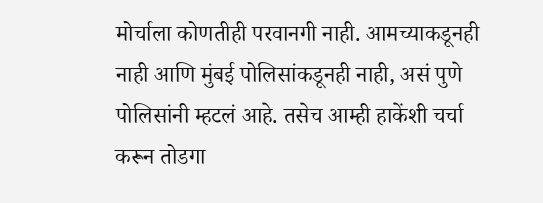मोर्चाला कोणतीही परवानगी नाही. आमच्याकडूनही नाही आणि मुंबई पोलिसांकडूनही नाही, असं पुणे पोलिसांनी म्हटलं आहे. तसेच आम्ही हाकेंशी चर्चा करून तोडगा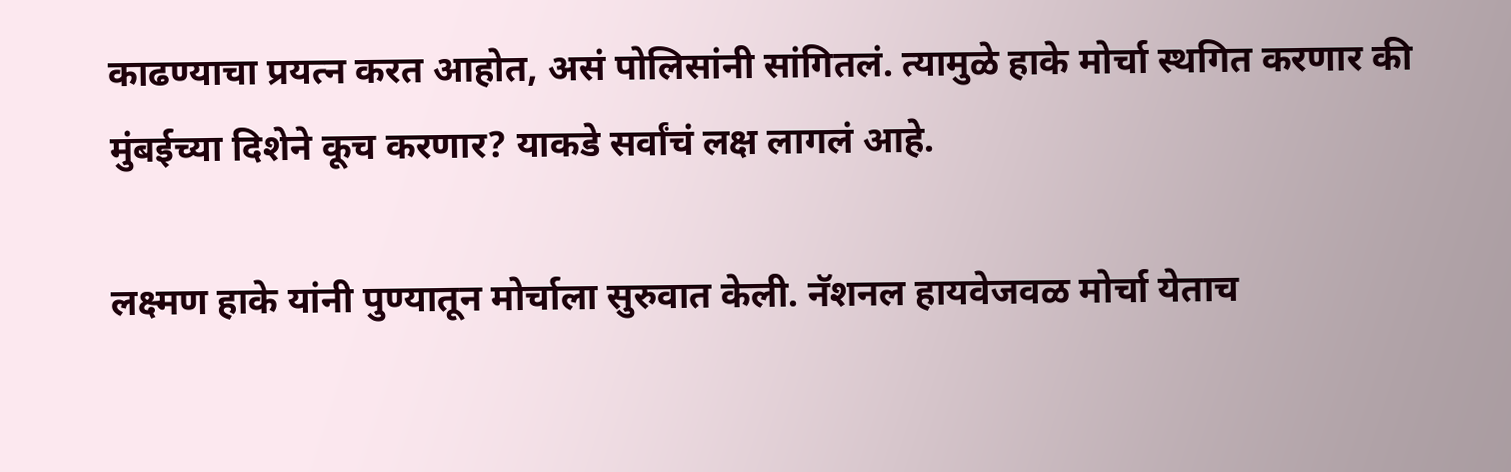काढण्याचा प्रयत्न करत आहोत, असं पोलिसांनी सांगितलं. त्यामुळे हाके मोर्चा स्थगित करणार की मुंबईच्या दिशेने कूच करणार? याकडे सर्वांचं लक्ष लागलं आहे.

लक्ष्मण हाके यांनी पुण्यातून मोर्चाला सुरुवात केली. नॅशनल हायवेजवळ मोर्चा येताच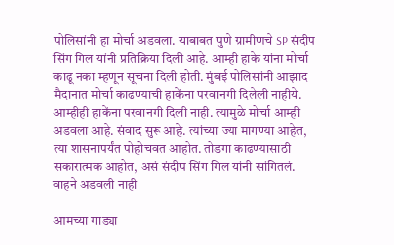पोलिसांनी हा मोर्चा अडवला. याबाबत पुणे ग्रामीणचे SP संदीप सिंग गिल यांनी प्रतिक्रिया दिली आहे. आम्ही हाके यांना मोर्चा काढू नका म्हणून सूचना दिली होती. मुंबई पोलिसांनी आझाद मैदानात मोर्चा काढण्याची हाकेंना परवानगी दिलेली नाहीये. आम्हीही हाकेंना परवानगी दिली नाही. त्यामुळे मोर्चा आम्ही अडवला आहे. संवाद सुरू आहे. त्यांच्या ज्या मागण्या आहेत, त्या शासनापर्यंत पोहोचवत आहोत. तोडगा काढण्यासाठी सकारात्मक आहोत, असं संदीप सिंग गिल यांनी सांगितलं.
वाहने अडवली नाही

आमच्या गाड्या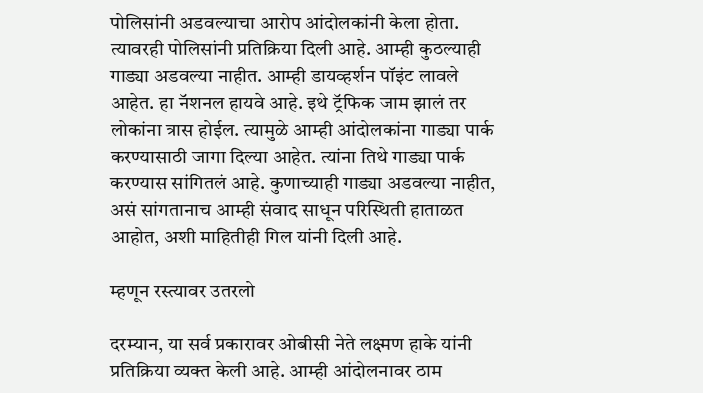पोलिसांनी अडवल्याचा आरोप आंदोलकांनी केला होता. त्यावरही पोलिसांनी प्रतिक्रिया दिली आहे. आम्ही कुठल्याही गाड्या अडवल्या नाहीत. आम्ही डायव्हर्शन पॉइंट लावले आहेत. हा नॅशनल हायवे आहे. इथे ट्रॅफिक जाम झालं तर लोकांना त्रास होईल. त्यामुळे आम्ही आंदोलकांना गाड्या पार्क करण्यासाठी जागा दिल्या आहेत. त्यांना तिथे गाड्या पार्क करण्यास सांगितलं आहे. कुणाच्याही गाड्या अडवल्या नाहीत, असं सांगतानाच आम्ही संवाद साधून परिस्थिती हाताळत आहोत, अशी माहितीही गिल यांनी दिली आहे.

म्हणून रस्त्यावर उतरलो

दरम्यान, या सर्व प्रकारावर ओबीसी नेते लक्ष्मण हाके यांनी प्रतिक्रिया व्यक्त केली आहे. आम्ही आंदोलनावर ठाम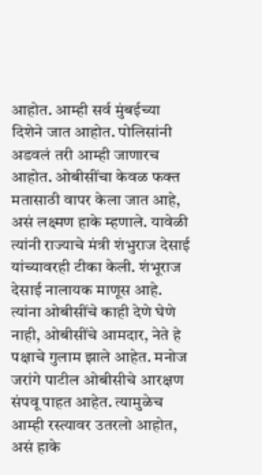आहोत. आम्ही सर्व मुंबईच्या दिशेने जात आहोत. पोलिसांनी अडवलं तरी आम्ही जाणारच आहोत. ओबीसींचा केवळ फक्त मतासाठी वापर केला जात आहे, असं लक्ष्मण हाके म्हणाले. यावेळी त्यांनी राज्याचे मंत्री शंभुराज देसाई यांच्यावरही टीका केली. शंभूराज देसाई नालायक माणूस आहे. त्यांना ओबीसींचे काही देणे घेणे नाही, ओबीसींचे आमदार, नेते हे पक्षाचे गुलाम झाले आहेत. मनोज जरांगे पाटील ओबीसीचे आरक्षण संपवू पाहत आहेत. त्यामुळेच आम्ही रस्त्यावर उतरलो आहोत, असं हाके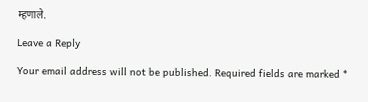म्हणाले.

Leave a Reply

Your email address will not be published. Required fields are marked *